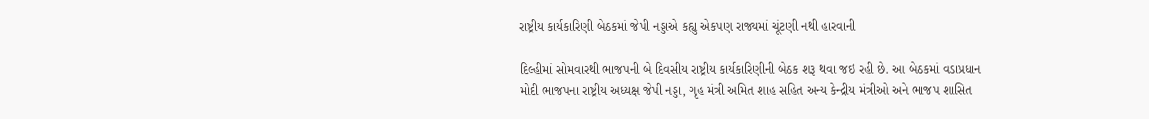રાષ્ટ્રીય કાર્યકારિણી બેઠકમાં જેપી નડ્ડાએ કહ્યુ એકપણ રાજ્યમાં ચૂંટણી નથી હારવાની

દિલ્હીમાં સોમવારથી ભાજપની બે દિવસીય રાષ્ટ્રીય કાર્યકારિણીની બેઠક શરૂ થવા જઇ રહી છે. આ બેઠકમાં વડાપ્રધાન મોદી ભાજપના રાષ્ટ્રીય અધ્યક્ષ જેપી નડ્ડા, ગૃહ મંત્રી અમિત શાહ સહિત અન્ય કેન્દ્રીય મંત્રીઓ અને ભાજપ શાસિત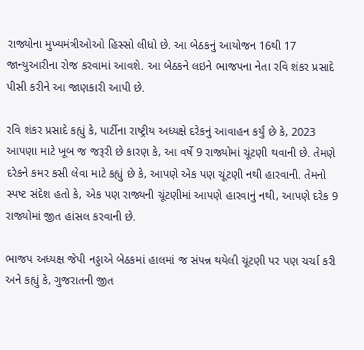રાજ્યોના મુખ્યમંત્રીઓઓ હિસ્સો લીધો છે. આ બેઠકનું આયોજન 16થી 17 જાન્યુઆરીના રોજ કરવામાં આવશે. આ બેઠકને લઇને ભાજપના નેતા રવિ શંકર પ્રસાદે પીસી કરીને આ જાણકારી આપી છે.

રવિ શંકર પ્રસાદે કહ્યું કે, પાર્ટીના રાષ્ટ્રીય અધ્યક્ષે દરેકનું આવાહન કર્યું છે કે, 2023 આપણા માટે ખૂબ જ જરૂરી છે કારણ કે, આ વર્ષે 9 રાજ્યોમાં ચૂંટણી થવાની છે. તેમણે દરેકને કમર કસી લેવા માટે કહ્યું છે કે, આપણે એક પણ ચૂંટણી નથી હારવાની. તેમનો સ્પષ્ટ સંદેશ હતો કે, એક પણ રાજ્યની ચૂંટણીમાં આપણે હારવાનું નથી, આપણે દરેક 9 રાજ્યોમાં જીત હાંસલ કરવાની છે.

ભાજપ અધ્યક્ષ જેપી નડ્ડાએ બેઠકમાં હાલમાં જ સંપન્ન થયેલી ચૂંટણી પર પણ ચર્ચા કરી અને કહ્યું કે, ગુજરાતની જીત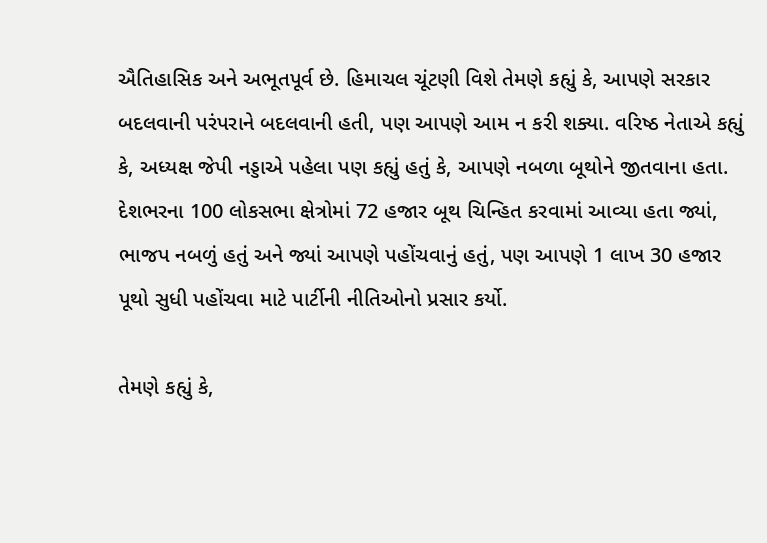ઐતિહાસિક અને અભૂતપૂર્વ છે. હિમાચલ ચૂંટણી વિશે તેમણે કહ્યું કે, આપણે સરકાર બદલવાની પરંપરાને બદલવાની હતી, પણ આપણે આમ ન કરી શક્યા. વરિષ્ઠ નેતાએ કહ્યું કે, અધ્યક્ષ જેપી નડ્ડાએ પહેલા પણ કહ્યું હતું કે, આપણે નબળા બૂથોને જીતવાના હતા. દેશભરના 100 લોકસભા ક્ષેત્રોમાં 72 હજાર બૂથ ચિન્હિત કરવામાં આવ્યા હતા જ્યાં, ભાજપ નબળું હતું અને જ્યાં આપણે પહોંચવાનું હતું, પણ આપણે 1 લાખ 30 હજાર પૂથો સુધી પહોંચવા માટે પાર્ટીની નીતિઓનો પ્રસાર કર્યો.

તેમણે કહ્યું કે,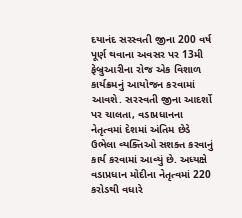દયાનંદ સરસ્વતી જીના 200 વર્ષ પૂર્ણ થવાના અવસર પર 13મી ફેબ્રુઆરીના રોજ એક વિશાળ કાર્યક્રમનું આયોજન કરવામાં આવશે. સરસ્વતી જીના આદર્શો પર ચાલતા, વડાપ્રધાનના નેતૃત્વમાં દેશમાં અંતિમ છેડે ઉભેલા વ્યક્તિઓ સશક્ત કરવાનું કાર્ય કરવામાં આવ્યું છે. અધ્યક્ષે વડાપ્રધાન મોદીના નેતૃત્વમાં 220 કરોડથી વધારે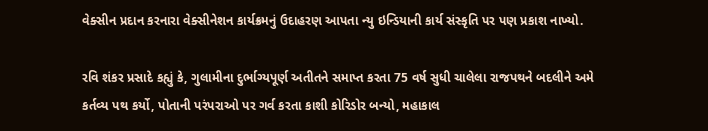વેક્સીન પ્રદાન કરનારા વેક્સીનેશન કાર્યક્રમનું ઉદાહરણ આપતા ન્યુ ઇન્ડિયાની કાર્ય સંસ્કૃતિ પર પણ પ્રકાશ નાખ્યો.

રવિ શંકર પ્રસાદે કહ્યું કે, ગુલામીના દુર્ભાગ્યપૂર્ણ અતીતને સમાપ્ત કરતા 75 વર્ષ સુધી ચાલેલા રાજપથને બદલીને અમે કર્તવ્ય પથ કર્યો, પોતાની પરંપરાઓ પર ગર્વ કરતા કાશી કોરિડોર બન્યો, મહાકાલ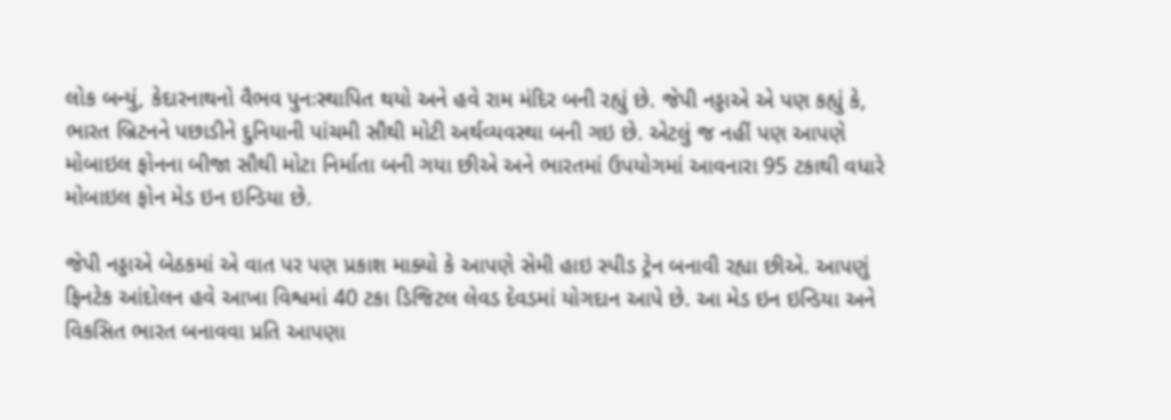લોક બન્યું, કેદારનાથનો વૈભવ પુનઃસ્થાપિત થયો અને હવે રામ મંદિર બની રહ્યું છે. જેપી નડ્ડાએ એ પણ કહ્યું કે, ભારત બ્રિટનને પછાડીને દુનિયાની પાંચમી સૌથી મોટી અર્થવ્યવસ્થા બની ગઇ છે. એટલું જ નહીં પણ આપણે મોબાઇલ ફોનના બીજા સૌથી મોટા નિર્માતા બની ગયા છીએ અને ભારતમાં ઉપયોગમાં આવનારા 95 ટકાથી વધારે મોબાઇલ ફોન મેડ ઇન ઇન્ડિયા છે.

જેપી નડ્ડાએ બેઠકમાં એ વાત પર પણ પ્રકાશ માક્યો કે આપણે સેમી હાઇ સ્પીડ ટ્રેન બનાવી રહ્યા છીએ. આપણું ફિનટેક આંદોલન હવે આખા વિશ્વમાં 40 ટકા ડિજિટલ લેવડ દેવડમાં યોગદાન આપે છે. આ મેડ ઇન ઇન્ડિયા અને વિકસિત ભારત બનાવવા પ્રતિ આપણા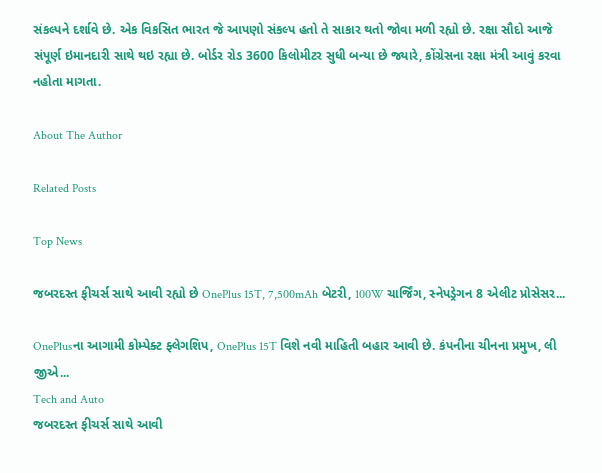સંકલ્પને દર્શાવે છે. એક વિકસિત ભારત જે આપણો સંકલ્પ હતો તે સાકાર થતો જોવા મળી રહ્યો છે. રક્ષા સૌદો આજે સંપૂર્ણ ઇમાનદારી સાથે થઇ રહ્યા છે. બોર્ડર રોડ 3600 કિલોમીટર સુધી બન્યા છે જ્યારે, કોંગ્રેસના રક્ષા મંત્રી આવું કરવા નહોતા માગતા.

About The Author

Related Posts

Top News

જબરદસ્ત ફીચર્સ સાથે આવી રહ્યો છે OnePlus 15T, 7,500mAh બેટરી, 100W ચાર્જિંગ, સ્નેપડ્રેગન 8 એલીટ પ્રોસેસર...

OnePlusના આગામી કોમ્પેક્ટ ફ્લેગશિપ, OnePlus 15T વિશે નવી માહિતી બહાર આવી છે. કંપનીના ચીનના પ્રમુખ, લી જીએ...
Tech and Auto
જબરદસ્ત ફીચર્સ સાથે આવી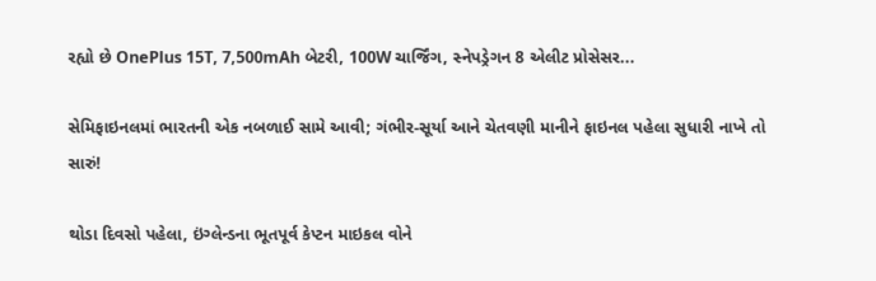રહ્યો છે OnePlus 15T, 7,500mAh બેટરી, 100W ચાર્જિંગ, સ્નેપડ્રેગન 8 એલીટ પ્રોસેસર...

સેમિફાઇનલમાં ભારતની એક નબળાઈ સામે આવી; ગંભીર-સૂર્યા આને ચેતવણી માનીને ફાઇનલ પહેલા સુધારી નાખે તો સારું!

થોડા દિવસો પહેલા, ઇંગ્લેન્ડના ભૂતપૂર્વ કેપ્ટન માઇકલ વોને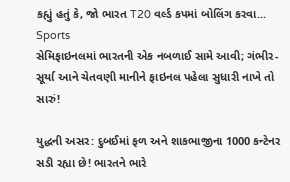કહ્યું હતું કે, જો ભારત T20 વર્લ્ડ કપમાં બોલિંગ કરવા...
Sports
સેમિફાઇનલમાં ભારતની એક નબળાઈ સામે આવી; ગંભીર-સૂર્યા આને ચેતવણી માનીને ફાઇનલ પહેલા સુધારી નાખે તો સારું!

યુદ્ધની અસર: દુબઈમાં ફળ અને શાકભાજીના 1000 કન્ટેનર સડી રહ્યા છે! ભારતને ભારે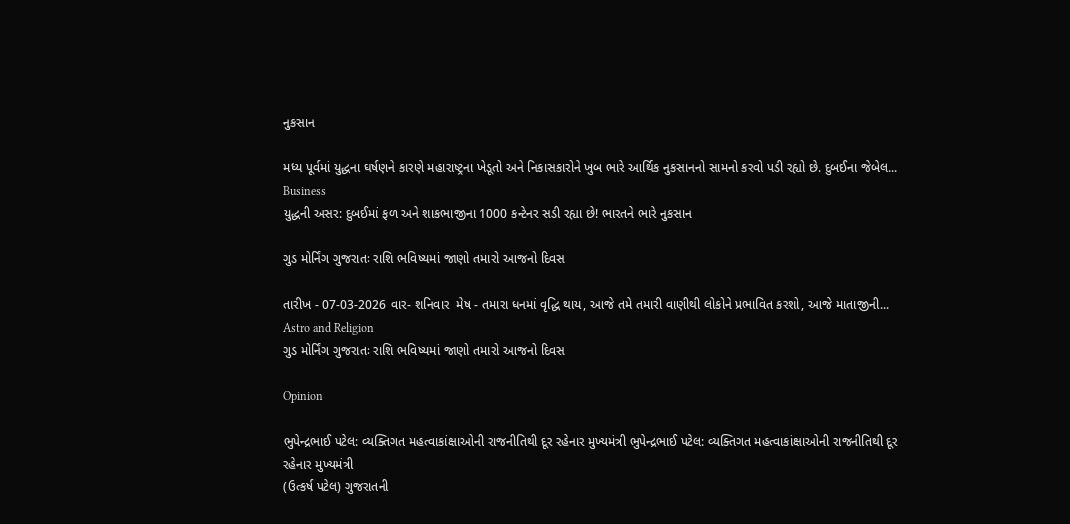નુકસાન

મધ્ય પૂર્વમાં યુદ્ધના ઘર્ષણને કારણે મહારાષ્ટ્રના ખેડૂતો અને નિકાસકારોને ખુબ ભારે આર્થિક નુકસાનનો સામનો કરવો પડી રહ્યો છે. દુબઈના જેબેલ...
Business
યુદ્ધની અસર: દુબઈમાં ફળ અને શાકભાજીના 1000 કન્ટેનર સડી રહ્યા છે! ભારતને ભારે નુકસાન

ગુડ મોર્નિંગ ગુજરાતઃ રાશિ ભવિષ્યમાં જાણો તમારો આજનો દિવસ

તારીખ - 07-03-2026 વાર- શનિવાર  મેષ - તમારા ધનમાં વૃદ્ધિ થાય, આજે તમે તમારી વાણીથી લોકોને પ્રભાવિત કરશો, આજે માતાજીની...
Astro and Religion
ગુડ મોર્નિંગ ગુજરાતઃ રાશિ ભવિષ્યમાં જાણો તમારો આજનો દિવસ

Opinion

ભુપેન્દ્રભાઈ પટેલ: વ્યક્તિગત મહત્વાકાંક્ષાઓની રાજનીતિથી દૂર રહેનાર મુખ્યમંત્રી ભુપેન્દ્રભાઈ પટેલ: વ્યક્તિગત મહત્વાકાંક્ષાઓની રાજનીતિથી દૂર રહેનાર મુખ્યમંત્રી
(ઉત્કર્ષ પટેલ) ગુજરાતની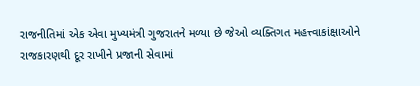રાજનીતિમાં એક એવા મુખ્યમંત્રી ગુજરાતને મળ્યા છે જેઓ વ્યક્તિગત મહત્ત્વાકાંક્ષાઓને રાજકારણથી દૂર રાખીને પ્રજાની સેવામાં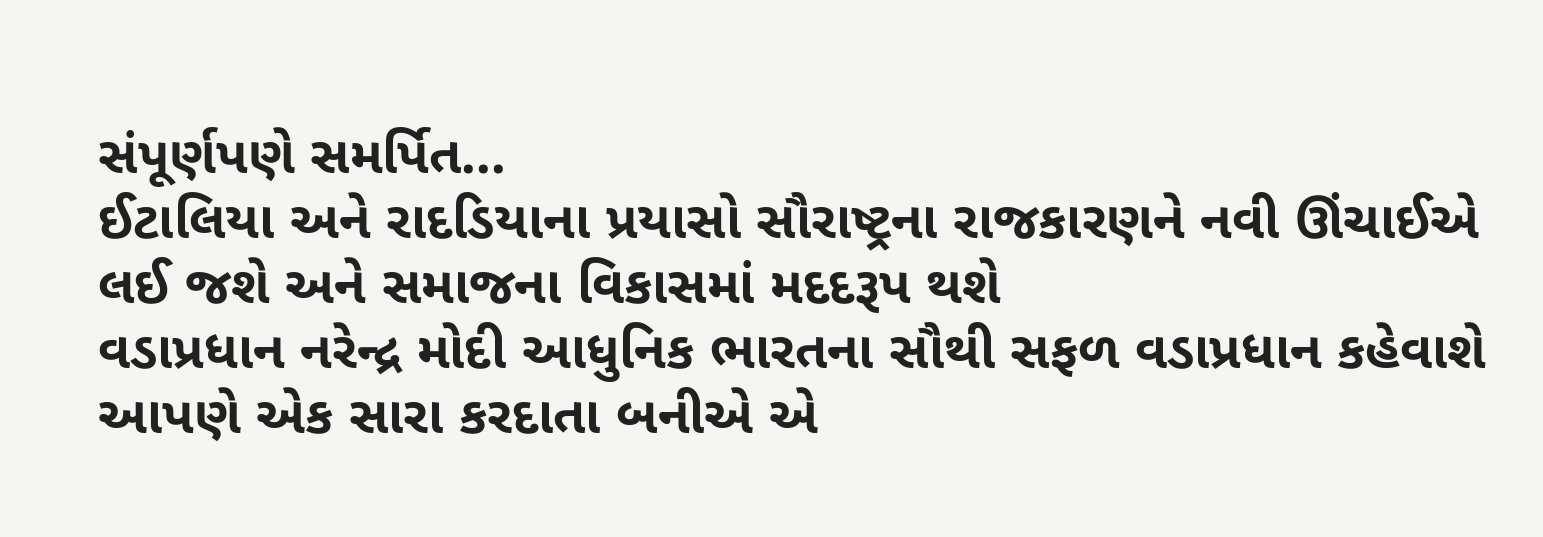સંપૂર્ણપણે સમર્પિત...
ઈટાલિયા અને રાદડિયાના પ્રયાસો સૌરાષ્ટ્રના રાજકારણને નવી ઊંચાઈએ લઈ જશે અને સમાજના વિકાસમાં મદદરૂપ થશે
વડાપ્રધાન નરેન્દ્ર મોદી આધુનિક ભારતના સૌથી સફળ વડાપ્રધાન કહેવાશે
આપણે એક સારા કરદાતા બનીએ એ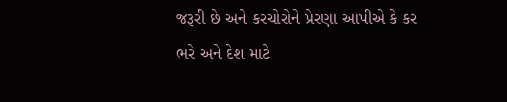જરૂરી છે અને કરચોરોને પ્રેરણા આપીએ કે કર ભરે અને દેશ માટે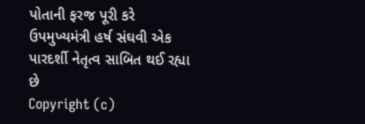પોતાની ફરજ પૂરી કરે
ઉપમુખ્યમંત્રી હર્ષ સંઘવી એક પારદર્શી નેતૃત્વ સાબિત થઈ રહ્યા છે
Copyright (c)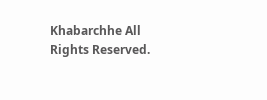Khabarchhe All Rights Reserved.